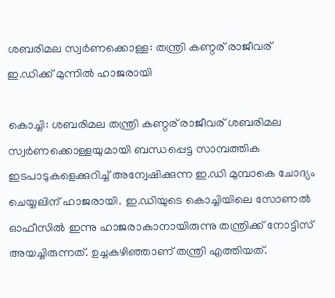ശബരിമല സ്വർണക്കൊള്ള: തന്ത്രി കണ്ഠര് രാജീവര് ഇ.ഡിക്ക് മുന്നിൽ ഹാജരായി

കൊച്ചി: ശബരിമല തന്ത്രി കണ്ഠര് രാജീവര് ശബരിമല സ്വർണക്കൊള്ളയുമായി ബന്ധപ്പെട്ട സാമ്പത്തിക ഇടപാടുകളെക്കുറിച്ച് അന്വേഷിക്കുന്ന ഇ.ഡി മുമ്പാകെ ചോദ്യം ചെയ്യലിന് ഹാജരായി. ഇ.ഡിയുടെ കൊച്ചിയിലെ സോണൽ ഓഫീസിൽ ഇന്നു ഹാജരാകാനായിരുന്നു തന്ത്രിക്ക് നോട്ടിസ് അയച്ചിരുന്നത്. ഉച്ചകഴിഞ്ഞാണ് തന്ത്രി എത്തിയത്.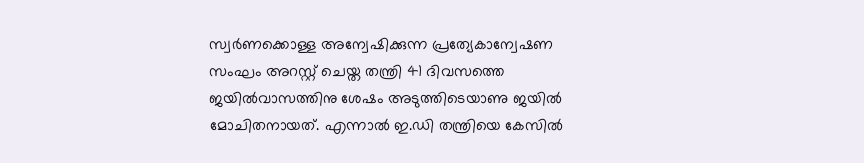സ്വർണക്കൊള്ള അന്വേഷിക്കുന്ന പ്രത്യേകാന്വേഷണ സംഘം അറസ്റ്റ് ചെയ്ത തന്ത്രി 41 ദിവസത്തെ ജയിൽവാസത്തിനു ശേഷം അടുത്തിടെയാണു ജയിൽ മോചിതനായത്. എന്നാൽ ഇ.ഡി തന്ത്രിയെ കേസിൽ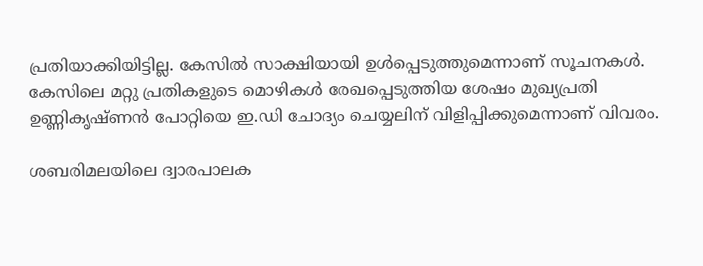പ്രതിയാക്കിയിട്ടില്ല. കേസിൽ സാക്ഷിയായി ഉൾപ്പെടുത്തുമെന്നാണ് സൂചനകൾ. കേസിലെ മറ്റു പ്രതികളുടെ മൊഴികൾ രേഖപ്പെടുത്തിയ ശേഷം മുഖ്യപ്രതി ഉണ്ണികൃഷ്ണൻ പോറ്റിയെ ഇ.ഡി ചോദ്യം ചെയ്യലിന് വിളിപ്പിക്കുമെന്നാണ് വിവരം.

ശബരിമലയിലെ ദ്വാരപാലക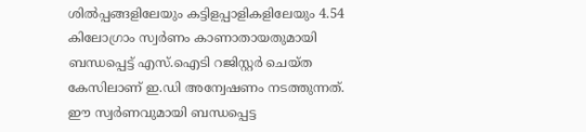ശില്‍പ്പങ്ങളിലേയും കട്ടിളപ്പാളികളിലേയും 4.54 കിലോഗ്രാം സ്വർണം കാണാതായതുമായി ബന്ധപ്പെട്ട് എസ്.ഐടി റജിസ്റ്റർ ചെയ്ത കേസിലാണ് ഇ.ഡി അന്വേഷണം നടത്തുന്നത്. ഈ സ്വർണവുമായി ബന്ധപ്പെട്ട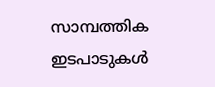സാമ്പത്തിക ഇടപാടുകള്‍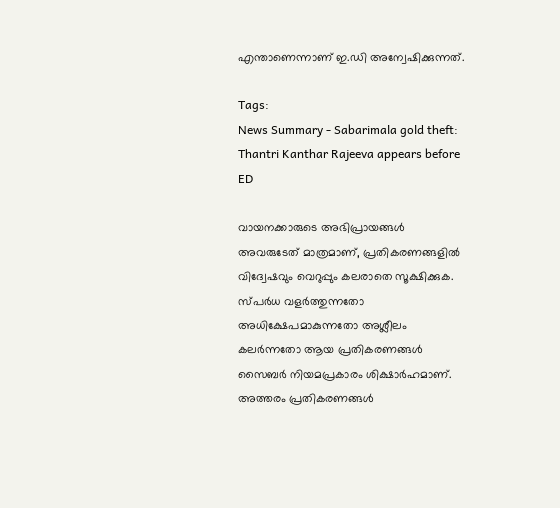എന്താണെന്നാണ് ഇ.ഡി അന്വേഷിക്കുന്നത്.

Tags:
News Summary - Sabarimala gold theft: Thantri Kanthar Rajeeva appears before ED

വായനക്കാരുടെ അഭിപ്രായങ്ങള്‍ അവരുടേത് മാത്രമാണ്, പ്രതികരണങ്ങളിൽ വിദ്വേഷവും വെറുപ്പും കലരാതെ സൂക്ഷിക്കുക. സ്പർധ വളർത്തുന്നതോ അധിക്ഷേപമാകുന്നതോ അശ്ലീലം കലർന്നതോ ആയ പ്രതികരണങ്ങൾ സൈബർ നിയമപ്രകാരം ശിക്ഷാർഹമാണ്. അത്തരം പ്രതികരണങ്ങൾ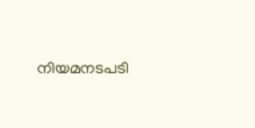നിയമനടപടി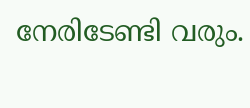നേരിടേണ്ടി വരും.